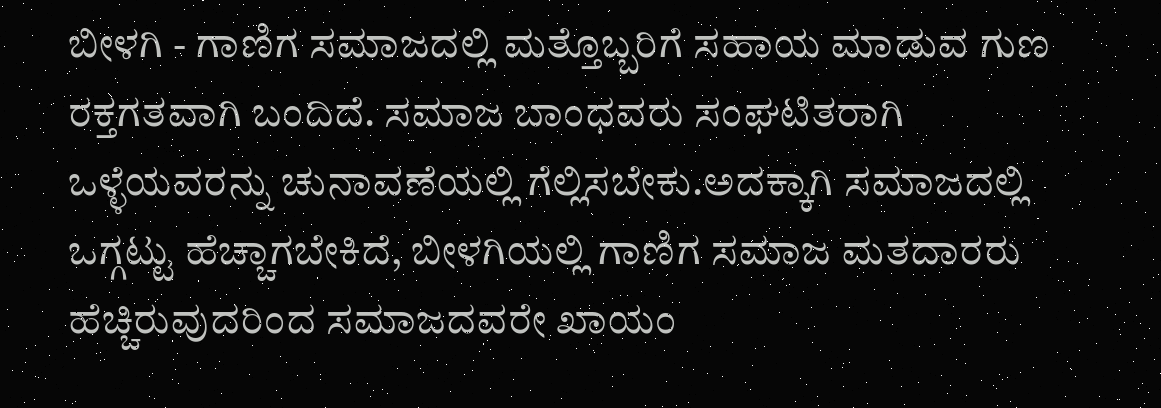ಬೀಳಗಿ - ಗಾಣಿಗ ಸಮಾಜದಲ್ಲಿ ಮತ್ತೊಬ್ಬರಿಗೆ ಸಹಾಯ ಮಾಡುವ ಗುಣ ರಕ್ತಗತವಾಗಿ ಬಂದಿದೆ. ಸಮಾಜ ಬಾಂಧವರು ಸಂಘಟಿತರಾಗಿ ಒಳ್ಳೆಯವರನ್ನು ಚುನಾವಣೆಯಲ್ಲಿ ಗೆಲ್ಲಿಸಬೇಕು.ಅದಕ್ಕಾಗಿ ಸಮಾಜದಲ್ಲಿ ಒಗ್ಗಟ್ಟು ಹೆಚ್ಚಾಗಬೇಕಿದೆ, ಬೀಳಗಿಯಲ್ಲಿ ಗಾಣಿಗ ಸಮಾಜ ಮತದಾರರು ಹೆಚ್ಚಿರುವುದರಿಂದ ಸಮಾಜದವರೇ ಖಾಯಂ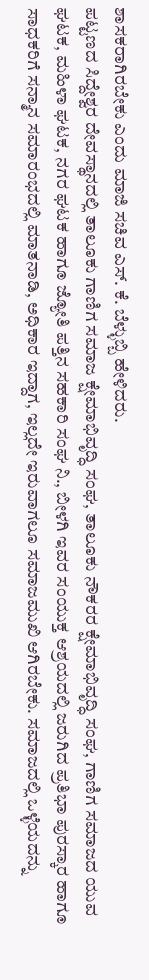ಶಾಸಕರಾಗಿರಬೇಕು ಎಂದು ಮಾಜಿ ಸಚಿವ ಎಸ್. ಕೆ. ಬೆಳ್ಳುಬ್ಬಿ ಹೇಳಿದರು.
ಪಟ್ಟಣದ ಸಿದ್ದೇಶ್ವರ ದೇವಸ್ಥಾನದಲ್ಲಿ ತಾಲೂಕು ಗಾಣಿಗ ಸಮಾಜ ಕ್ಷೇಮಾಭಿವೃದ್ಧಿ ಸಂಘ, ತಾಲೂಕು ನೌಕರರ ಕ್ಷೇಮಾಭಿವೃದ್ಧಿ ಸಂಘ, ಗಾಣಿಗ ಸಮಾಜದ ಯುವ ಘಟಕ, ಮಹಿಳಾ ಘಟಕ, ನಗರ ಘಟಕ ಹಾಗೂ ಜ್ಯೋತಿ ಪತ್ತಿನ ಸಹಕಾರಿ ಸಂಘ ನಿ., ಬೀಳಗಿ ಇವರ ಸಂಯುಕ್ತ ಆಶ್ರಯದಲ್ಲಿ ಜರುಗಿದ ಪ್ರತಿಭಾ ಪುರಸ್ಕಾರ ಹಾಗೂ ಸಾಧಕರಿಗೆ ಸನ್ಮಾನ ಸಮಾರಂಭದಲ್ಲಿ ಮಾತನಾಡಿ, ಅಧಿಕಾರ ಇದ್ದಾಗ, ಇಲ್ಲದೇ ಇರುವಾಗಲೂ ಸಮಾಜಮುಖಿ ಆಗಿರಬೇಕು. ಸಮಾಜದಲ್ಲಿ ಒಳ್ಳೆಯದನ್ನು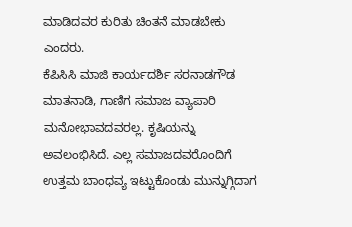ಮಾಡಿದವರ ಕುರಿತು ಚಿಂತನೆ ಮಾಡಬೇಕು ಎಂದರು.
ಕೆಪಿಸಿಸಿ ಮಾಜಿ ಕಾರ್ಯದರ್ಶಿ ಸರನಾಡಗೌಡ ಮಾತನಾಡಿ, ಗಾಣಿಗ ಸಮಾಜ ವ್ಯಾಪಾರಿ ಮನೋಭಾವದವರಲ್ಲ. ಕೃಷಿಯನ್ನು ಅವಲಂಭಿಸಿದೆ. ಎಲ್ಲ ಸಮಾಜದವರೊಂದಿಗೆ ಉತ್ತಮ ಬಾಂಧವ್ಯ ಇಟ್ಟುಕೊಂಡು ಮುನ್ನುಗ್ಗಿದಾಗ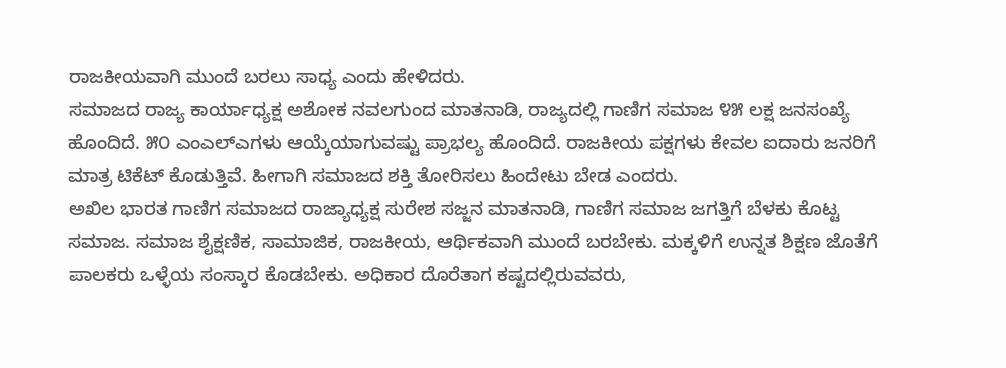ರಾಜಕೀಯವಾಗಿ ಮುಂದೆ ಬರಲು ಸಾಧ್ಯ ಎಂದು ಹೇಳಿದರು.
ಸಮಾಜದ ರಾಜ್ಯ ಕಾರ್ಯಾಧ್ಯಕ್ಷ ಅಶೋಕ ನವಲಗುಂದ ಮಾತನಾಡಿ, ರಾಜ್ಯದಲ್ಲಿ ಗಾಣಿಗ ಸಮಾಜ ೪೫ ಲಕ್ಷ ಜನಸಂಖ್ಯೆ ಹೊಂದಿದೆ. ೫೦ ಎಂಎಲ್ಎಗಳು ಆಯ್ಕೆಯಾಗುವಷ್ಟು ಪ್ರಾಭಲ್ಯ ಹೊಂದಿದೆ. ರಾಜಕೀಯ ಪಕ್ಷಗಳು ಕೇವಲ ಐದಾರು ಜನರಿಗೆ ಮಾತ್ರ ಟಿಕೆಟ್ ಕೊಡುತ್ತಿವೆ. ಹೀಗಾಗಿ ಸಮಾಜದ ಶಕ್ತಿ ತೋರಿಸಲು ಹಿಂದೇಟು ಬೇಡ ಎಂದರು.
ಅಖಿಲ ಭಾರತ ಗಾಣಿಗ ಸಮಾಜದ ರಾಜ್ಯಾಧ್ಯಕ್ಷ ಸುರೇಶ ಸಜ್ಜನ ಮಾತನಾಡಿ, ಗಾಣಿಗ ಸಮಾಜ ಜಗತ್ತಿಗೆ ಬೆಳಕು ಕೊಟ್ಟ ಸಮಾಜ. ಸಮಾಜ ಶೈಕ್ಷಣಿಕ, ಸಾಮಾಜಿಕ, ರಾಜಕೀಯ, ಆರ್ಥಿಕವಾಗಿ ಮುಂದೆ ಬರಬೇಕು. ಮಕ್ಕಳಿಗೆ ಉನ್ನತ ಶಿಕ್ಷಣ ಜೊತೆಗೆ ಪಾಲಕರು ಒಳ್ಳೆಯ ಸಂಸ್ಕಾರ ಕೊಡಬೇಕು. ಅಧಿಕಾರ ದೊರೆತಾಗ ಕಷ್ಟದಲ್ಲಿರುವವರು,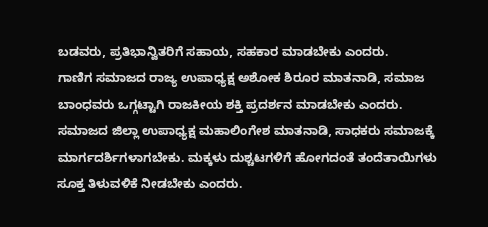ಬಡವರು, ಪ್ರತಿಭಾನ್ವಿತರಿಗೆ ಸಹಾಯ, ಸಹಕಾರ ಮಾಡಬೇಕು ಎಂದರು.
ಗಾಣಿಗ ಸಮಾಜದ ರಾಜ್ಯ ಉಪಾಧ್ಯಕ್ಷ ಅಶೋಕ ಶಿರೂರ ಮಾತನಾಡಿ, ಸಮಾಜ ಬಾಂಧವರು ಒಗ್ಗಟ್ಟಾಗಿ ರಾಜಕೀಯ ಶಕ್ತಿ ಪ್ರದರ್ಶನ ಮಾಡಬೇಕು ಎಂದರು.
ಸಮಾಜದ ಜಿಲ್ಲಾ ಉಪಾಧ್ಯಕ್ಷ ಮಹಾಲಿಂಗೇಶ ಮಾತನಾಡಿ, ಸಾಧಕರು ಸಮಾಜಕ್ಕೆ ಮಾರ್ಗದರ್ಶಿಗಳಾಗಬೇಕು. ಮಕ್ಕಳು ದುಶ್ಚಟಗಳಿಗೆ ಹೋಗದಂತೆ ತಂದೆತಾಯಿಗಳು ಸೂಕ್ತ ತಿಳುವಳಿಕೆ ನೀಡಬೇಕು ಎಂದರು.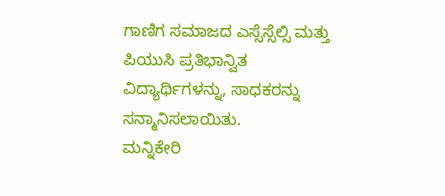ಗಾಣಿಗ ಸಮಾಜದ ಎಸ್ಸೆಸ್ಸೆಲ್ಸಿ ಮತ್ತು ಪಿಯುಸಿ ಪ್ರತಿಭಾನ್ವಿತ ವಿದ್ಯಾರ್ಥಿಗಳನ್ನು, ಸಾಧಕರನ್ನು ಸನ್ಮಾನಿಸಲಾಯಿತು.
ಮನ್ನಿಕೇರಿ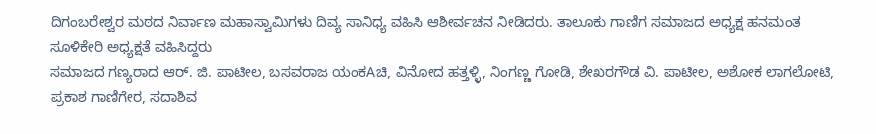ದಿಗಂಬರೇಶ್ವರ ಮಠದ ನಿರ್ವಾಣ ಮಹಾಸ್ವಾಮಿಗಳು ದಿವ್ಯ ಸಾನಿಧ್ಯ ವಹಿಸಿ ಆಶೀರ್ವಚನ ನೀಡಿದರು. ತಾಲೂಕು ಗಾಣಿಗ ಸಮಾಜದ ಅಧ್ಯಕ್ಷ ಹನಮಂತ ಸೂಳಿಕೇರಿ ಅಧ್ಯಕ್ಷತೆ ವಹಿಸಿದ್ದರು
ಸಮಾಜದ ಗಣ್ಯರಾದ ಆರ್. ಜಿ. ಪಾಟೀಲ, ಬಸವರಾಜ ಯಂಕAಚಿ, ವಿನೋದ ಹತ್ತಳ್ಳಿ, ನಿಂಗಣ್ಣ ಗೋಡಿ, ಶೇಖರಗೌಡ ವಿ. ಪಾಟೀಲ, ಅಶೋಕ ಲಾಗಲೋಟಿ, ಪ್ರಕಾಶ ಗಾಣಿಗೇರ, ಸದಾಶಿವ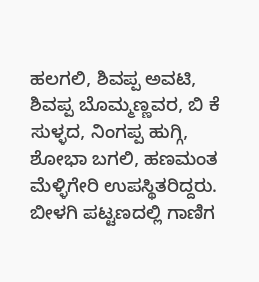ಹಲಗಲಿ, ಶಿವಪ್ಪ ಅವಟಿ, ಶಿವಪ್ಪ ಬೊಮ್ಮಣ್ಣವರ, ಬಿ ಕೆ ಸುಳ್ಳದ, ನಿಂಗಪ್ಪ ಹುಗ್ಗಿ, ಶೋಭಾ ಬಗಲಿ, ಹಣಮಂತ ಮೆಳ್ಳಿಗೇರಿ ಉಪಸ್ಥಿತರಿದ್ದರು.
ಬೀಳಗಿ ಪಟ್ಟಣದಲ್ಲಿ ಗಾಣಿಗ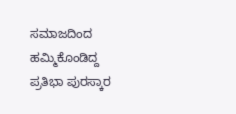ಸಮಾಜದಿಂದ ಹಮ್ಮಿಕೊಂಡಿದ್ದ ಪ್ರತಿಭಾ ಪುರಸ್ಕಾರ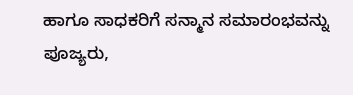ಹಾಗೂ ಸಾಧಕರಿಗೆ ಸನ್ಮಾನ ಸಮಾರಂಭವನ್ನು ಪೂಜ್ಯರು,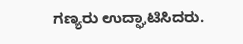ಗಣ್ಯರು ಉದ್ಘಾಟಿಸಿದರು.